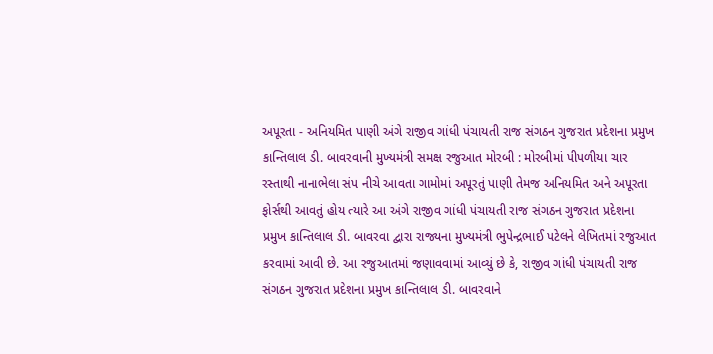અપૂરતા - અનિયમિત પાણી અંગે રાજીવ ગાંધી પંચાયતી રાજ સંગઠન ગુજરાત પ્રદેશના પ્રમુખ કાન્તિલાલ ડી. બાવરવાની મુખ્યમંત્રી સમક્ષ રજુઆત મોરબી : મોરબીમાં પીપળીયા ચાર રસ્તાથી નાનાભેલા સંપ નીચે આવતા ગામોમાં અપૂરતું પાણી તેમજ અનિયમિત અને અપૂરતા ફોર્સથી આવતું હોય ત્યારે આ અંગે રાજીવ ગાંધી પંચાયતી રાજ સંગઠન ગુજરાત પ્રદેશના પ્રમુખ કાન્તિલાલ ડી. બાવરવા દ્વારા રાજ્યના મુખ્યમંત્રી ભુપેન્દ્રભાઈ પટેલને લેખિતમાં રજુઆત કરવામાં આવી છે. આ રજુઆતમાં જણાવવામાં આવ્યું છે કે, રાજીવ ગાંધી પંચાયતી રાજ સંગઠન ગુજરાત પ્રદેશના પ્રમુખ કાન્તિલાલ ડી. બાવરવાને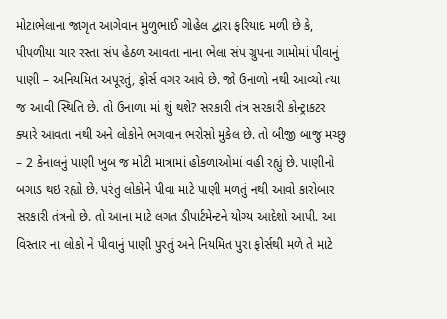મોટાભેલાના જાગૃત આગેવાન મુળુભાઈ ગોહેલ દ્વારા ફરિયાદ મળી છે કે, પીપળીયા ચાર રસ્તા સંપ હેઠળ આવતા નાના ભેલા સંપ ગ્રુપના ગામોમાં પીવાનું પાણી – અનિયમિત અપૂરતું, ફોર્સ વગર આવે છે. જો ઉનાળો નથી આવ્યો ત્યા જ આવી સ્થિતિ છે. તો ઉનાળા માં શું થશે? સરકારી તંત્ર સરકારી કોન્ટ્રાકટર ક્યારે આવતા નથી અને લોકોને ભગવાન ભરોસો મુકેલ છે. તો બીજી બાજુ મચ્છુ – 2 કેનાલનું પાણી ખુબ જ મોટી માત્રામાં હોકળાઓમાં વહી રહ્યું છે. પાણીનો બગાડ થઇ રહ્યો છે. પરંતુ લોકોને પીવા માટે પાણી મળતું નથી આવો કારોબાર સરકારી તંત્રનો છે. તો આના માટે લગત ડીપાર્ટમેન્ટને યોગ્ય આદેશો આપી. આ વિસ્તાર ના લોકો ને પીવાનું પાણી પુરતું અને નિયમિત પુરા ફોર્સથી મળે તે માટે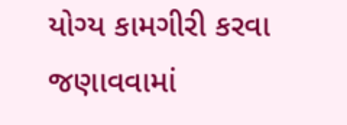યોગ્ય કામગીરી કરવા જણાવવામાં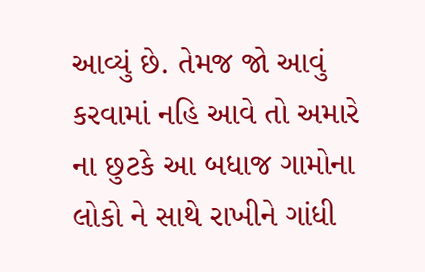આવ્યું છે. તેમજ જો આવું કરવામાં નહિ આવે તો અમારે ના છુટકે આ બધાજ ગામોના લોકો ને સાથે રાખીને ગાંધી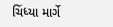ચિંધ્યા માર્ગે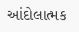આંદોલાત્મક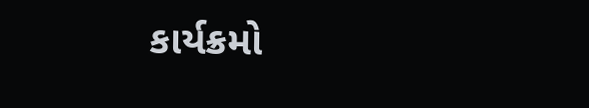કાર્યક્રમો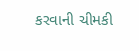કરવાની ચીમકી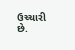ઉચ્ચારી છે.